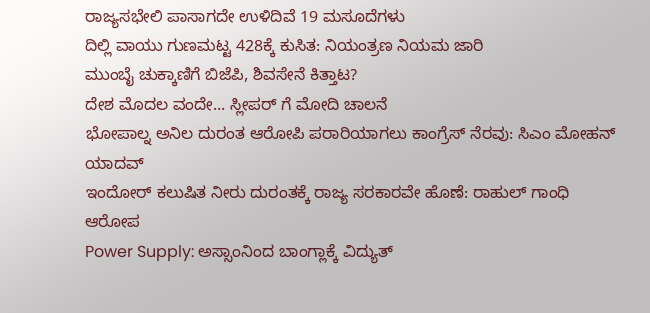ರಾಜ್ಯಸಭೇಲಿ ಪಾಸಾಗದೇ ಉಳಿದಿವೆ 19 ಮಸೂದೆಗಳು
ದಿಲ್ಲಿ ವಾಯು ಗುಣಮಟ್ಟ 428ಕ್ಕೆ ಕುಸಿತ: ನಿಯಂತ್ರಣ ನಿಯಮ ಜಾರಿ
ಮುಂಬೈ ಚುಕ್ಕಾಣಿಗೆ ಬಿಜೆಪಿ, ಶಿವಸೇನೆ ಕಿತ್ತಾಟ?
ದೇಶ ಮೊದಲ ವಂದೇ... ಸ್ಲೀಪರ್ ಗೆ ಮೋದಿ ಚಾಲನೆ
ಭೋಪಾಲ್ನ ಅನಿಲ ದುರಂತ ಆರೋಪಿ ಪರಾರಿಯಾಗಲು ಕಾಂಗ್ರೆಸ್ ನೆರವು: ಸಿಎಂ ಮೋಹನ್ ಯಾದವ್
ಇಂದೋರ್ ಕಲುಷಿತ ನೀರು ದುರಂತಕ್ಕೆ ರಾಜ್ಯ ಸರಕಾರವೇ ಹೊಣೆ: ರಾಹುಲ್ ಗಾಂಧಿ ಆರೋಪ
Power Supply: ಅಸ್ಸಾಂನಿಂದ ಬಾಂಗ್ಲಾಕ್ಕೆ ವಿದ್ಯುತ್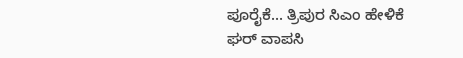ಪೂರೈಕೆ... ತ್ರಿಪುರ ಸಿಎಂ ಹೇಳಿಕೆ
ಘರ್ ವಾಪಸಿ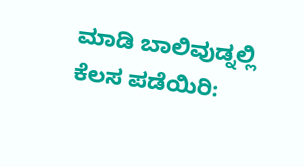ಮಾಡಿ ಬಾಲಿವುಡ್ನಲ್ಲಿ ಕೆಲಸ ಪಡೆಯಿರಿ: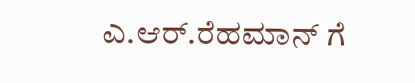ಎ.ಆರ್.ರೆಹಮಾನ್ ಗೆ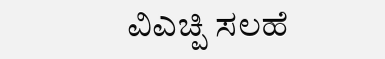ವಿಎಚ್ಪಿ ಸಲಹೆ